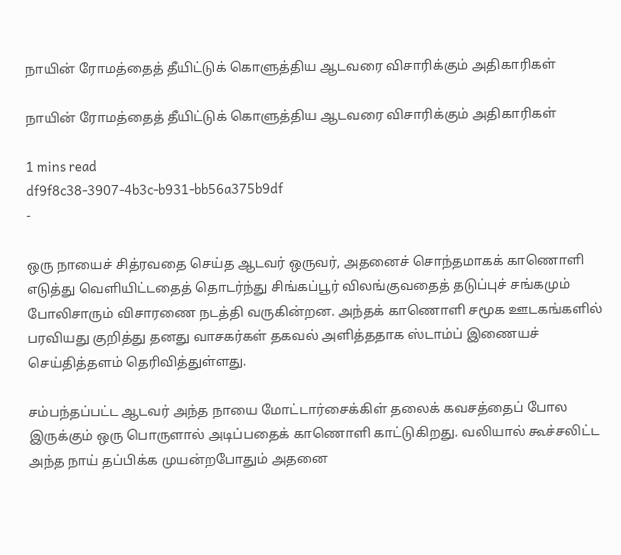நாயின் ரோமத்தைத் தீயிட்டுக் கொளுத்திய ஆடவரை விசாரிக்கும் அதிகாரிகள்

நாயின் ரோமத்தைத் தீயிட்டுக் கொளுத்திய ஆடவரை விசாரிக்கும் அதிகாரிகள்

1 mins read
df9f8c38-3907-4b3c-b931-bb56a375b9df
-

ஒரு நாயைச் சித்ரவதை செய்த ஆடவர் ஒருவர், அதனைச் சொந்தமாகக் காணொளி எடுத்து வெளியிட்டதைத் தொடர்ந்து சிங்கப்பூர் விலங்குவதைத் தடுப்புச் சங்கமும் போலிசாரும் விசாரணை நடத்தி வருகின்றன. அந்தக் காணொளி சமூக ஊடகங்களில் பரவியது குறித்து தனது வாசகர்கள் தகவல் அளித்ததாக ஸ்டாம்ப் இணையச் செய்தித்தளம் தெரிவித்துள்ளது.

சம்பந்தப்பட்ட ஆடவர் அந்த நாயை மோட்டார்சைக்கிள் தலைக் கவசத்தைப் போல இருக்கும் ஒரு பொருளால் அடிப்பதைக் காணொளி காட்டுகிறது. வலியால் கூச்சலிட்ட அந்த நாய் தப்பிக்க முயன்றபோதும் அதனை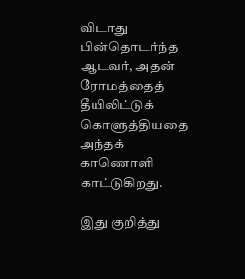விடாது பின்தொடர்ந்த ஆடவர், அதன் ரோமத்தைத் தீயிலிட்டுக் கொளுத்தியதை அந்தக் காணொளி காட்டுகிறது.

இது குறித்து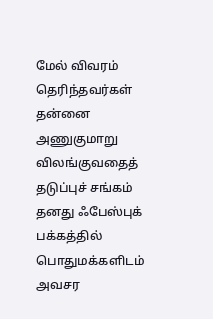மேல் விவரம் தெரிந்தவர்கள் தன்னை அணுகுமாறு விலங்குவதைத் தடுப்புச் சங்கம் தனது ஃபேஸ்புக் பக்கத்தில் பொதுமக்களிடம் அவசர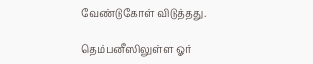வேண்டுகோள் விடுத்தது.

தெம்பனீஸிலுள்ள ஓர்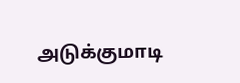அடுக்குமாடி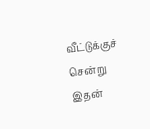வீட்டுக்குச் சென்று இதன்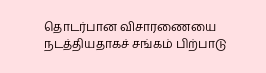தொடர்பான விசாரணையை நடத்தியதாகச் சங்கம் பிற்பாடு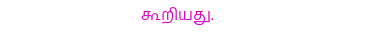கூறியது.